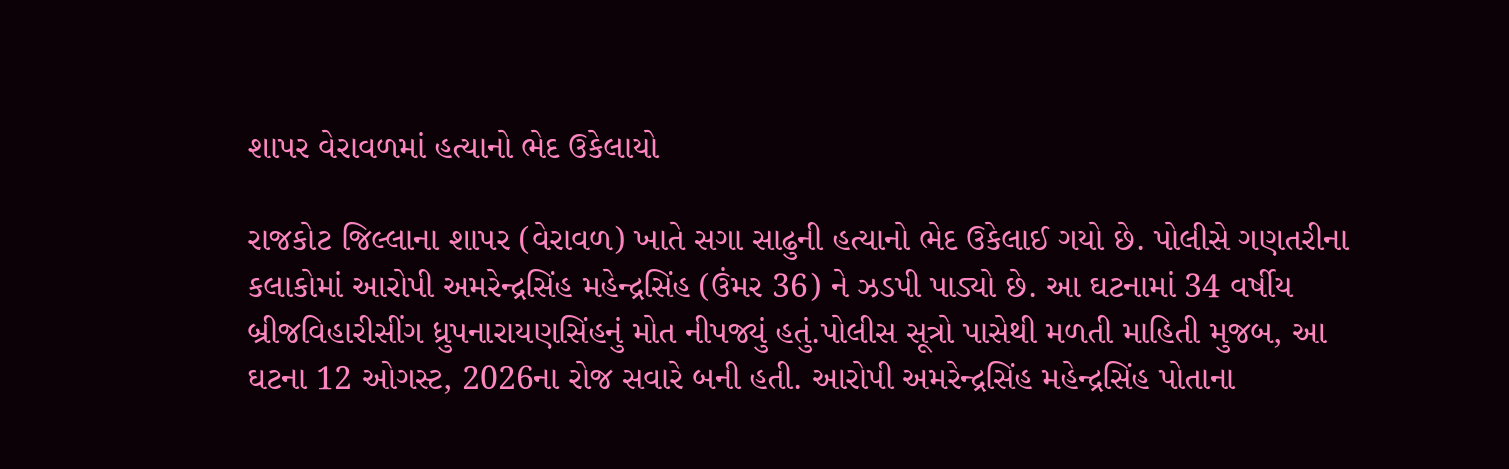શાપર વેરાવળમાં હત્યાનો ભેદ ઉકેલાયો

રાજકોટ જિલ્લાના શાપર (વેરાવળ) ખાતે સગા સાઢુની હત્યાનો ભેદ ઉકેલાઈ ગયો છે. પોલીસે ગણતરીના કલાકોમાં આરોપી અમરેન્દ્રસિંહ મહેન્દ્રસિંહ (ઉંમર 36) ને ઝડપી પાડ્યો છે. આ ઘટનામાં 34 વર્ષીય બ્રીજવિહારીસીંગ ધ્રુપનારાયણસિંહનું મોત નીપજ્યું હતું.પોલીસ સૂત્રો પાસેથી મળતી માહિતી મુજબ, આ ઘટના 12 ઓગસ્ટ, 2026ના રોજ સવારે બની હતી. આરોપી અમરેન્દ્રસિંહ મહેન્દ્રસિંહ પોતાના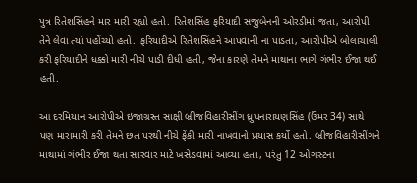પુત્ર રિતેશસિંહને માર મારી રહ્યો હતો. રિતેશસિંહ ફરિયાદી સજુબેનની ઓરડીમાં જતા, આરોપી તેને લેવા ત્યાં પહોંચ્યો હતો. ફરિયાદીએ રિતેશસિંહને આપવાની ના પાડતા, આરોપીએ બોલાચાલી કરી ફરિયાદીને ધક્કો મારી નીચે પાડી દીધી હતી, જેના કારણે તેમને માથાના ભાગે ગંભીર ઈજા થઈ હતી.

આ દરમિયાન આરોપીએ ઇજાગ્રસ્ત સાક્ષી બ્રીજવિહારીસીંગ ધ્રુપનારાયણસિંહ (ઉંમર 34) સાથે પણ મારામારી કરી તેમને છત પરથી નીચે ફેંકી મારી નાખવાનો પ્રયાસ કર્યો હતો. બ્રીજવિહારીસીંગને માથામાં ગંભીર ઈજા થતા સારવાર માટે ખસેડવામાં આવ્યા હતા, પરંતુ 12 ઓગસ્ટના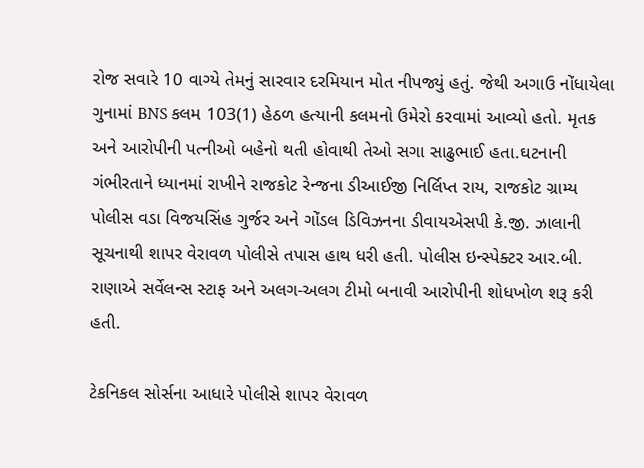રોજ સવારે 10 વાગ્યે તેમનું સારવાર દરમિયાન મોત નીપજ્યું હતું. જેથી અગાઉ નોંધાયેલા ગુનામાં BNS કલમ 103(1) હેઠળ હત્યાની કલમનો ઉમેરો કરવામાં આવ્યો હતો. મૃતક અને આરોપીની પત્નીઓ બહેનો થતી હોવાથી તેઓ સગા સાઢુભાઈ હતા.ઘટનાની ગંભીરતાને ધ્યાનમાં રાખીને રાજકોટ રેન્જના ડીઆઈજી નિર્લિપ્ત રાય, રાજકોટ ગ્રામ્ય પોલીસ વડા વિજયસિંહ ગુર્જર અને ગોંડલ ડિવિઝનના ડીવાયએસપી કે.જી. ઝાલાની સૂચનાથી શાપર વેરાવળ પોલીસે તપાસ હાથ ધરી હતી. પોલીસ ઇન્સ્પેક્ટર આર.બી. રાણાએ સર્વેલન્સ સ્ટાફ અને અલગ-અલગ ટીમો બનાવી આરોપીની શોધખોળ શરૂ કરી હતી.

ટેકનિકલ સોર્સના આધારે પોલીસે શાપર વેરાવળ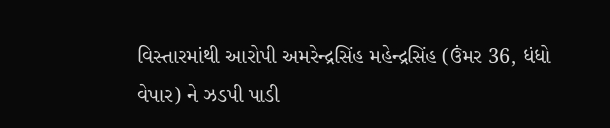વિસ્તારમાંથી આરોપી અમરેન્દ્રસિંહ મહેન્દ્રસિંહ (ઉંમર 36, ધંધો વેપાર) ને ઝડપી પાડી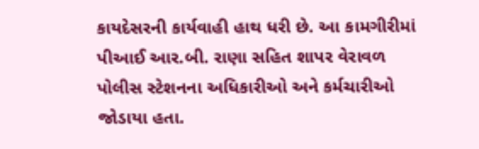કાયદેસરની કાર્યવાહી હાથ ધરી છે. આ કામગીરીમાં પીઆઈ આર.બી. રાણા સહિત શાપર વેરાવળ પોલીસ સ્ટેશનના અધિકારીઓ અને કર્મચારીઓ જોડાયા હતા.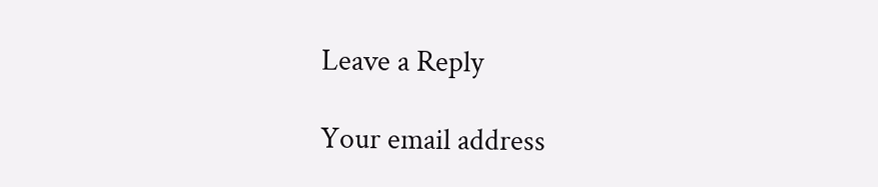Leave a Reply

Your email address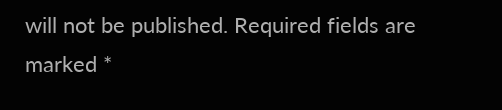will not be published. Required fields are marked *